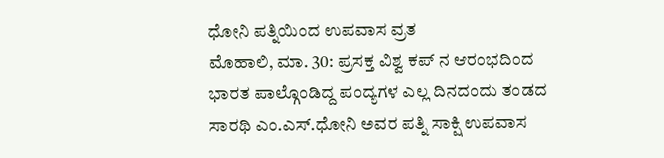ಧೋನಿ ಪತ್ನಿಯಿಂದ ಉಪವಾಸ ವ್ರತ
ಮೊಹಾಲಿ, ಮಾ. 30: ಪ್ರಸಕ್ತ ವಿಶ್ವ ಕಪ್ ನ ಆರಂಭದಿಂದ ಭಾರತ ಪಾಲ್ಗೊಂಡಿದ್ದ ಪಂದ್ಯಗಳ ಎಲ್ಲ ದಿನದಂದು ತಂಡದ ಸಾರಥಿ ಎಂ.ಎಸ್.ಧೋನಿ ಅವರ ಪತ್ನಿ ಸಾಕ್ಷಿ ಉಪವಾಸ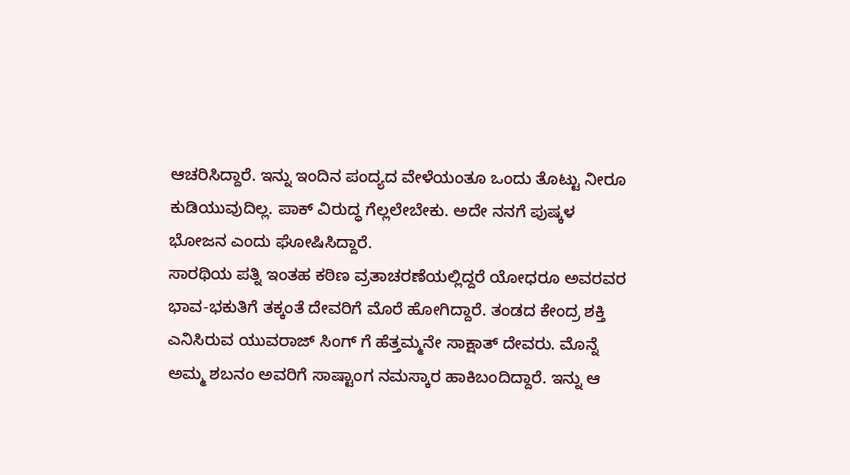ಆಚರಿಸಿದ್ದಾರೆ. ಇನ್ನು ಇಂದಿನ ಪಂದ್ಯದ ವೇಳೆಯಂತೂ ಒಂದು ತೊಟ್ಟು ನೀರೂ ಕುಡಿಯುವುದಿಲ್ಲ. ಪಾಕ್ ವಿರುದ್ಧ ಗೆಲ್ಲಲೇಬೇಕು. ಅದೇ ನನಗೆ ಪುಷ್ಕಳ ಭೋಜನ ಎಂದು ಘೋಷಿಸಿದ್ದಾರೆ.
ಸಾರಥಿಯ ಪತ್ನಿ ಇಂತಹ ಕಠಿಣ ವ್ರತಾಚರಣೆಯಲ್ಲಿದ್ದರೆ ಯೋಧರೂ ಅವರವರ ಭಾವ-ಭಕುತಿಗೆ ತಕ್ಕಂತೆ ದೇವರಿಗೆ ಮೊರೆ ಹೋಗಿದ್ದಾರೆ. ತಂಡದ ಕೇಂದ್ರ ಶಕ್ತಿ ಎನಿಸಿರುವ ಯುವರಾಜ್ ಸಿಂಗ್ ಗೆ ಹೆತ್ತಮ್ಮನೇ ಸಾಕ್ಷಾತ್ ದೇವರು. ಮೊನ್ನೆ ಅಮ್ಮ ಶಬನಂ ಅವರಿಗೆ ಸಾಷ್ಟಾಂಗ ನಮಸ್ಕಾರ ಹಾಕಿಬಂದಿದ್ದಾರೆ. ಇನ್ನು ಆ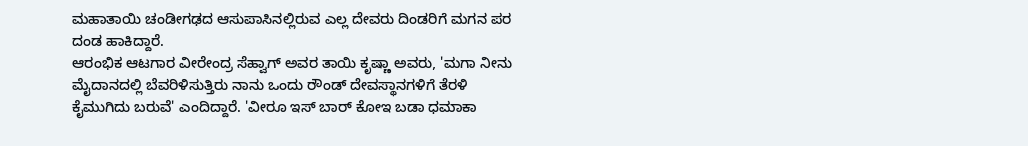ಮಹಾತಾಯಿ ಚಂಡೀಗಢದ ಆಸುಪಾಸಿನಲ್ಲಿರುವ ಎಲ್ಲ ದೇವರು ದಿಂಡರಿಗೆ ಮಗನ ಪರ ದಂಡ ಹಾಕಿದ್ದಾರೆ.
ಆರಂಭಿಕ ಆಟಗಾರ ವೀರೇಂದ್ರ ಸೆಹ್ವಾಗ್ ಅವರ ತಾಯಿ ಕೃಷ್ಣಾ ಅವರು, 'ಮಗಾ ನೀನು ಮೈದಾನದಲ್ಲಿ ಬೆವರಿಳಿಸುತ್ತಿರು ನಾನು ಒಂದು ರೌಂಡ್ ದೇವಸ್ಥಾನಗಳಿಗೆ ತೆರಳಿ ಕೈಮುಗಿದು ಬರುವೆ' ಎಂದಿದ್ದಾರೆ. 'ವೀರೂ ಇಸ್ ಬಾರ್ ಕೋಇ ಬಡಾ ಧಮಾಕಾ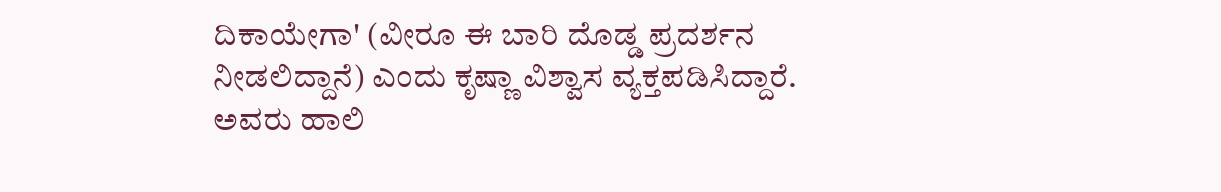ದಿಕಾಯೇಗಾ' (ವೀರೂ ಈ ಬಾರಿ ದೊಡ್ಡ ಪ್ರದರ್ಶನ ನೀಡಲಿದ್ದಾನೆ) ಎಂದು ಕೃಷ್ಣಾ ವಿಶ್ವಾಸ ವ್ಯಕ್ತಪಡಿಸಿದ್ದಾರೆ. ಅವರು ಹಾಲಿ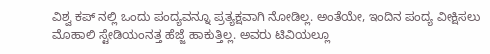ವಿಶ್ವ ಕಪ್ ನಲ್ಲಿ ಒಂದು ಪಂದ್ಯವನ್ನೂ ಪ್ರತ್ಯಕ್ಷವಾಗಿ ನೋಡಿಲ್ಲ. ಅಂತೆಯೇ, ಇಂದಿನ ಪಂದ್ಯ ವೀಕ್ಷಿಸಲು ಮೊಹಾಲಿ ಸ್ಟೇಡಿಯಂನತ್ತ ಹೆಜ್ಜೆ ಹಾಕುತ್ತಿಲ್ಲ. ಅವರು ಟಿವಿಯಲ್ಲೂ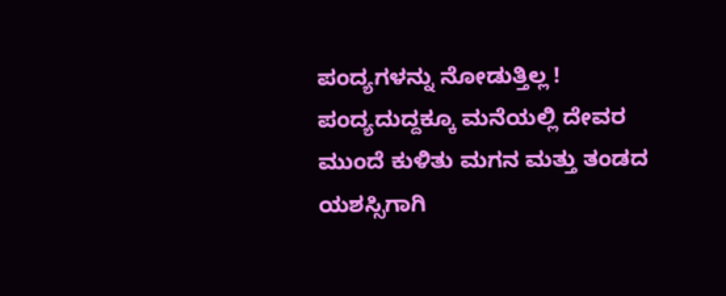ಪಂದ್ಯಗಳನ್ನು ನೋಡುತ್ತಿಲ್ಲ ! ಪಂದ್ಯದುದ್ದಕ್ಕೂ ಮನೆಯಲ್ಲಿ ದೇವರ ಮುಂದೆ ಕುಳಿತು ಮಗನ ಮತ್ತು ತಂಡದ ಯಶಸ್ಸಿಗಾಗಿ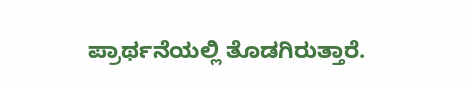ಪ್ರಾರ್ಥನೆಯಲ್ಲಿ ತೊಡಗಿರುತ್ತಾರೆ.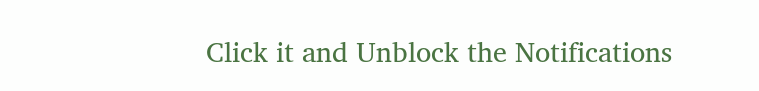Click it and Unblock the Notifications